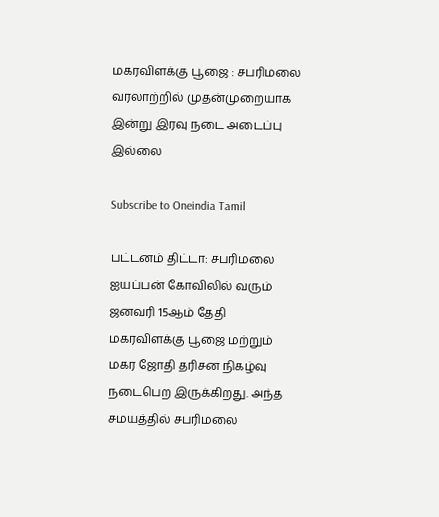மகரவிளக்கு பூஜை : சபரிமலை வரலாற்றில் முதன்முறையாக இன்று இரவு நடை அடைப்பு இல்லை

Subscribe to Oneindia Tamil

பட்டனம் திட்டா: சபரிமலை ஐயப்பன் கோவிலில் வரும் ஜனவரி 15ஆம் தேதி மகரவிளக்கு பூஜை மற்றும் மகர ஜோதி தரிசன நிகழ்வு நடைபெற இருக்கிறது. அந்த சமயத்தில் சபரிமலை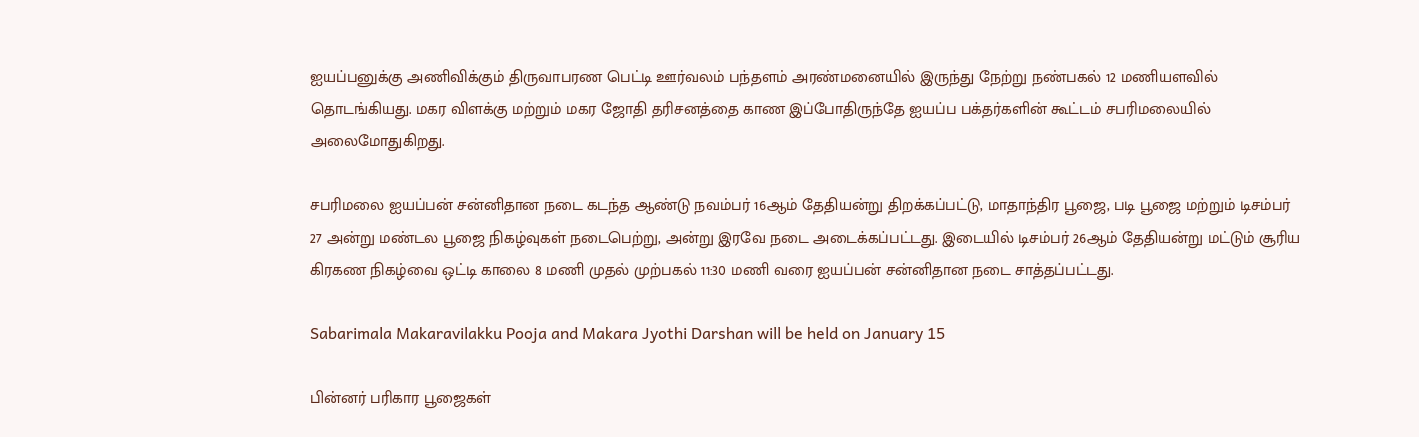ஐயப்பனுக்கு அணிவிக்கும் திருவாபரண பெட்டி ஊர்வலம் பந்தளம் அரண்மனையில் இருந்து நேற்று நண்பகல் 12 மணியளவில் தொடங்கியது. மகர விளக்கு மற்றும் மகர ஜோதி தரிசனத்தை காண இப்போதிருந்தே ஐயப்ப பக்தர்களின் கூட்டம் சபரிமலையில் அலைமோதுகிறது.

சபரிமலை ஐயப்பன் சன்னிதான நடை கடந்த ஆண்டு நவம்பர் 16ஆம் தேதியன்று திறக்கப்பட்டு, மாதாந்திர பூஜை, படி பூஜை மற்றும் டிசம்பர் 27 அன்று மண்டல பூஜை நிகழ்வுகள் நடைபெற்று, அன்று இரவே நடை அடைக்கப்பட்டது. இடையில் டிசம்பர் 26ஆம் தேதியன்று மட்டும் சூரிய கிரகண நிகழ்வை ஒட்டி காலை 8 மணி முதல் முற்பகல் 11:30 மணி வரை ஐயப்பன் சன்னிதான நடை சாத்தப்பட்டது.

Sabarimala Makaravilakku Pooja and Makara Jyothi Darshan will be held on January 15

பின்னர் பரிகார பூஜைகள்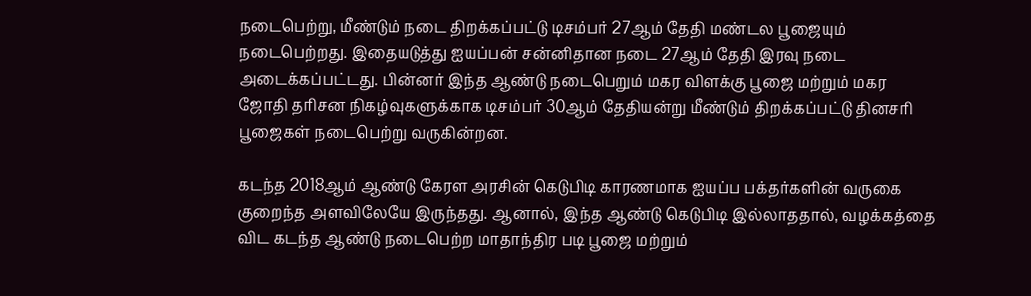நடைபெற்று, மீண்டும் நடை திறக்கப்பட்டு டிசம்பர் 27ஆம் தேதி மண்டல பூஜையும் நடைபெற்றது. இதையடுத்து ஐயப்பன் சன்னிதான நடை 27ஆம் தேதி இரவு நடை அடைக்கப்பட்டது. பின்னர் இந்த ஆண்டு நடைபெறும் மகர விளக்கு பூஜை மற்றும் மகர ஜோதி தரிசன நிகழ்வுகளுக்காக டிசம்பர் 30ஆம் தேதியன்று மீண்டும் திறக்கப்பட்டு தினசரி பூஜைகள் நடைபெற்று வருகின்றன.

கடந்த 2018ஆம் ஆண்டு கேரள அரசின் கெடுபிடி காரணமாக ஐயப்ப பக்தர்களின் வருகை குறைந்த அளவிலேயே இருந்தது. ஆனால், இந்த ஆண்டு கெடுபிடி இல்லாததால், வழக்கத்தை விட கடந்த ஆண்டு நடைபெற்ற மாதாந்திர படி பூஜை மற்றும்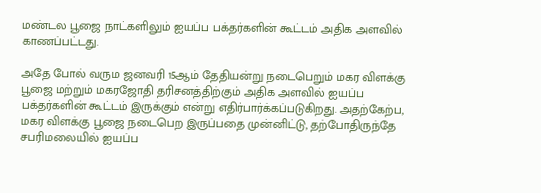மண்டல பூஜை நாட்களிலும் ஐயப்ப பக்தர்களின் கூட்டம் அதிக அளவில் காணப்பட்டது.

அதே போல் வரும ஜனவரி 15ஆம் தேதியன்று நடைபெறும் மகர விளக்கு பூஜை மற்றும் மகரஜோதி தரிசனத்திற்கும் அதிக அளவில் ஐயப்ப பக்தர்களின் கூட்டம் இருக்கும் என்று எதிர்பார்க்கப்படுகிறது. அதற்கேற்ப, மகர விளக்கு பூஜை நடைபெற இருப்பதை முன்னிட்டு, தற்போதிருந்தே சபரிமலையில் ஐயப்ப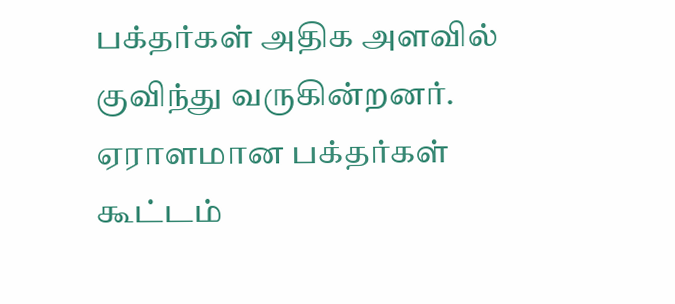பக்தர்கள் அதிக அளவில் குவிந்து வருகின்றனர். ஏராளமான பக்தர்கள் கூட்டம்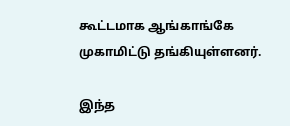கூட்டமாக ஆங்காங்கே முகாமிட்டு தங்கியுள்ளனர்.

இந்த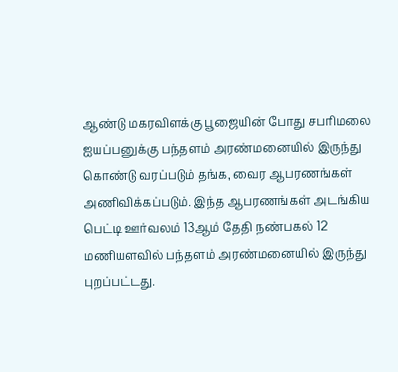ஆண்டு மகரவிளக்கு பூஜையின் போது சபரிமலை ஐயப்பனுக்கு பந்தளம் அரண்மனையில் இருந்து கொண்டு வரப்படும் தங்க, வைர ஆபரணங்கள் அணிவிக்கப்படும். இந்த ஆபரணங்கள் அடங்கிய பெட்டி ஊர்வலம் 13ஆம் தேதி நண்பகல் 12 மணியளவில் பந்தளம் அரண்மனையில் இருந்து புறப்பட்டது.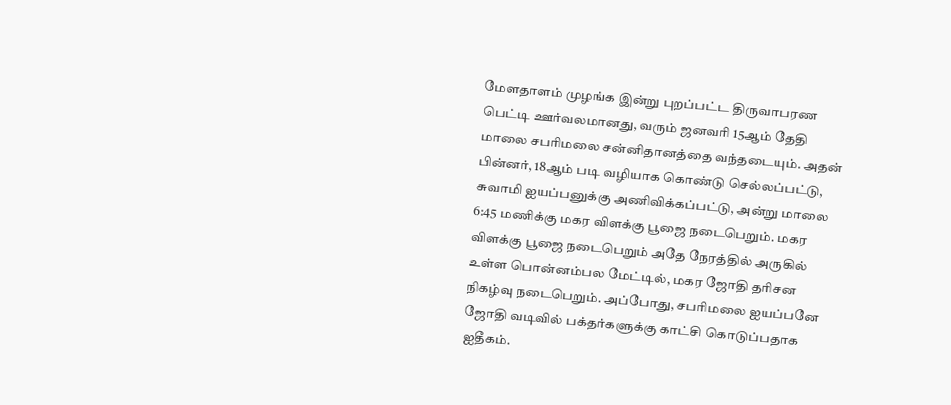மேளதாளம் முழங்க இன்று புறப்பட்ட திருவாபரண பெட்டி ஊர்வலமானது, வரும் ஜனவரி 15ஆம் தேதி மாலை சபரிமலை சன்னிதானத்தை வந்தடையும். அதன் பின்னர், 18ஆம் படி வழியாக கொண்டு செல்லப்பட்டு, சுவாமி ஐயப்பனுக்கு அணிவிக்கப்பட்டு, அன்று மாலை 6:45 மணிக்கு மகர விளக்கு பூஜை நடைபெறும். மகர விளக்கு பூஜை நடைபெறும் அதே நேரத்தில் அருகில் உள்ள பொன்னம்பல மேட்டில், மகர ஜோதி தரிசன நிகழ்வு நடைபெறும். அப்போது, சபரிமலை ஐயப்பனே ஜோதி வடிவில் பக்தர்களுக்கு காட்சி கொடுப்பதாக ஐதீகம்.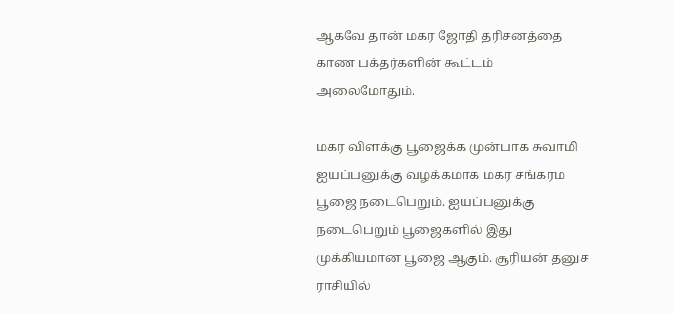ஆகவே தான் மகர ஜோதி தரிசனத்தை காண பக்தர்களின் கூட்டம் அலைமோதும்.

மகர விளக்கு பூஜைக்க முன்பாக சுவாமி ஐயப்பனுக்கு வழக்கமாக மகர சங்கரம பூஜை நடைபெறும். ஐயப்பனுக்கு நடைபெறும் பூஜைகளில் இது முக்கியமான பூஜை ஆகும். சூரியன் தனுச ராசியில்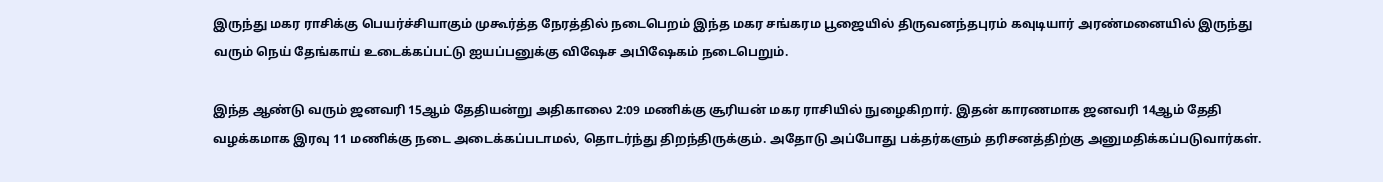இருந்து மகர ராசிக்கு பெயர்ச்சியாகும் முகூர்த்த நேரத்தில் நடைபெறம் இந்த மகர சங்கரம பூஜையில் திருவனந்தபுரம் கவுடியார் அரண்மனையில் இருந்து வரும் நெய் தேங்காய் உடைக்கப்பட்டு ஐயப்பனுக்கு விஷேச அபிஷேகம் நடைபெறும்.

இந்த ஆண்டு வரும் ஜனவரி 15ஆம் தேதியன்று அதிகாலை 2:09 மணிக்கு சூரியன் மகர ராசியில் நுழைகிறார். இதன் காரணமாக ஜனவரி 14ஆம் தேதி வழக்கமாக இரவு 11 மணிக்கு நடை அடைக்கப்படாமல், தொடர்ந்து திறந்திருக்கும். அதோடு அப்போது பக்தர்களும் தரிசனத்திற்கு அனுமதிக்கப்படுவார்கள்.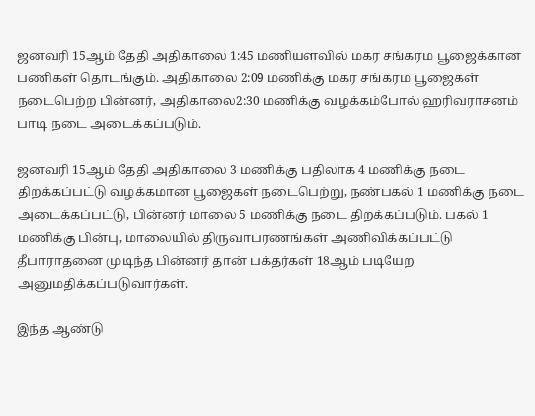ஜனவரி 15ஆம் தேதி அதிகாலை 1:45 மணியளவில் மகர சங்கரம பூஜைக்கான பணிகள் தொடங்கும். அதிகாலை 2:09 மணிக்கு மகர சங்கரம பூஜைகள் நடைபெற்ற பின்னர், அதிகாலை2:30 மணிக்கு வழக்கம்போல் ஹரிவராசனம் பாடி நடை அடைக்கப்படும்.

ஜனவரி 15ஆம் தேதி அதிகாலை 3 மணிக்கு பதிலாக 4 மணிக்கு நடை திறக்கப்பட்டு வழக்கமான பூஜைகள் நடைபெற்று, நண்பகல் 1 மணிக்கு நடை அடைக்கப்பட்டு, பின்னர் மாலை 5 மணிக்கு நடை திறக்கப்படும். பகல் 1 மணிக்கு பின்பு, மாலையில் திருவாபரணங்கள் அணிவிக்கப்பட்டு தீபாராதனை முடிந்த பின்னர் தான் பக்தர்கள் 18ஆம் படியேற அனுமதிக்கப்படுவார்கள்.

இந்த ஆண்டு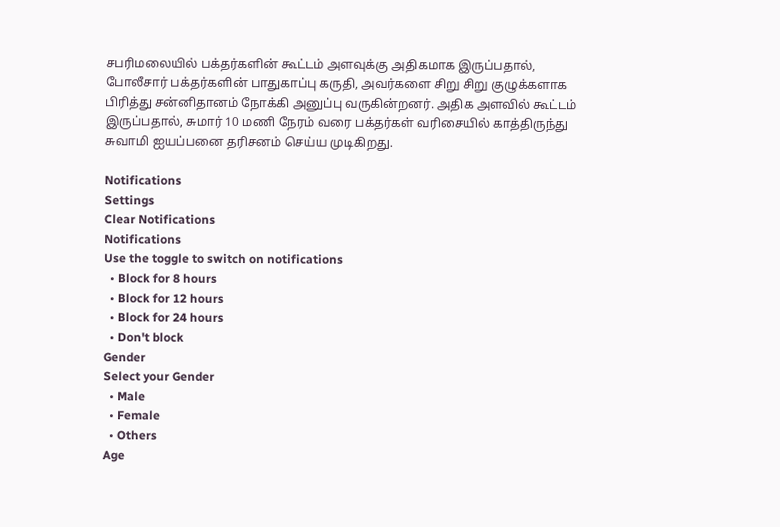சபரிமலையில் பக்தர்களின் கூட்டம் அளவுக்கு அதிகமாக இருப்பதால், போலீசார் பக்தர்களின் பாதுகாப்பு கருதி, அவர்களை சிறு சிறு குழுக்களாக பிரித்து சன்னிதானம் நோக்கி அனுப்பு வருகின்றனர். அதிக அளவில் கூட்டம் இருப்பதால், சுமார் 10 மணி நேரம் வரை பக்தர்கள் வரிசையில் காத்திருந்து சுவாமி ஐயப்பனை தரிசனம் செய்ய முடிகிறது.

Notifications
Settings
Clear Notifications
Notifications
Use the toggle to switch on notifications
  • Block for 8 hours
  • Block for 12 hours
  • Block for 24 hours
  • Don't block
Gender
Select your Gender
  • Male
  • Female
  • Others
Age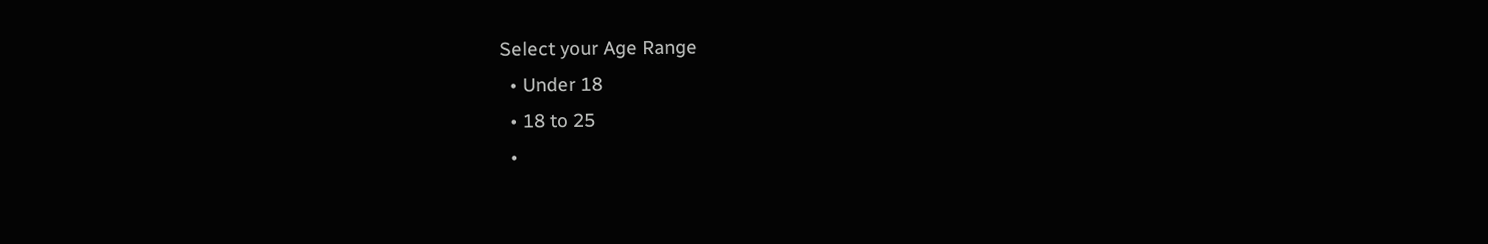Select your Age Range
  • Under 18
  • 18 to 25
  •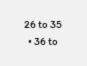26 to 35
  • 36 to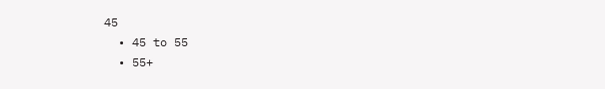45
  • 45 to 55
  • 55+